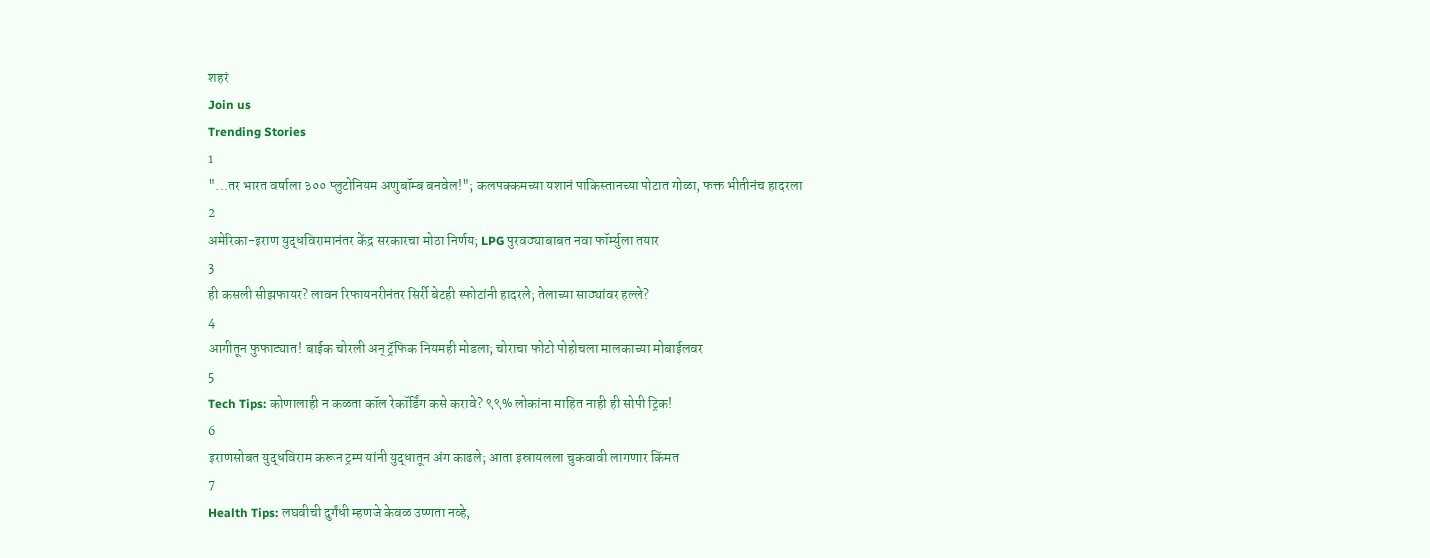शहरं
Join us
Trending Stories
1
"...तर भारत वर्षाला ३०० प्लुटोनियम अणुबॉम्ब बनवेल!"; कलपक्कमच्या यशानं पाकिस्तानच्या पोटात गोळा, फक्त भीतीनंच हादरला
2
अमेरिका-इराण युद्धविरामानंतर केंद्र सरकारचा मोठा निर्णय; LPG पुरवठ्याबाबत नवा फॉर्म्युला तयार
3
ही कसली सीझफायर? लावन रिफायनरीनंतर सिर्री बेटही स्फोटांनी हादरले; तेलाच्या साठ्यांवर हल्ले?
4
आगीतून फुफाट्यात! बाईक चोरली अन् ट्रॅफिक नियमही मोडला; चोराचा फोटो पोहोचला मालकाच्या मोबाईलवर
5
Tech Tips: कोणालाही न कळता कॉल रेकॉर्डिंग कसे करावे? ९९% लोकांना माहित नाही ही सोपी ट्रिक!
6
इराणसोबत युद्धविराम करून ट्रम्प यांनी युद्धातून अंग काढले; आता इस्रायलला चुकवावी लागणार किंमत
7
Health Tips: लघवीची दुर्गंधी म्हणजे केवळ उष्णता नव्हे,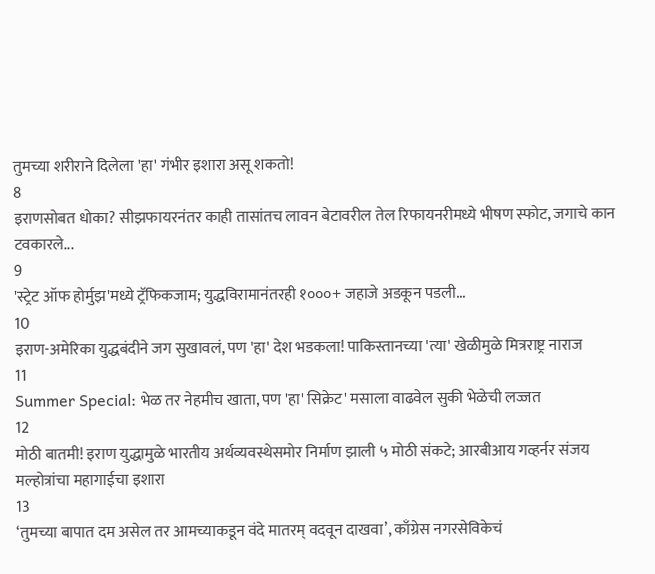तुमच्या शरीराने दिलेला 'हा' गंभीर इशारा असू शकतो!
8
इराणसोबत धोका? सीझफायरनंतर काही तासांतच लावन बेटावरील तेल रिफायनरीमध्ये भीषण स्फोट, जगाचे कान टवकारले...
9
'स्ट्रेट ऑफ होर्मुझ'मध्ये ट्रॅफिकजाम; युद्धविरामानंतरही १०००+ जहाजे अडकून पडली...
10
इराण-अमेरिका युद्धबंदीने जग सुखावलं, पण 'हा' देश भडकला! पाकिस्तानच्या 'त्या' खेळीमुळे मित्रराष्ट्र नाराज
11
Summer Special: भेळ तर नेहमीच खाता, पण 'हा' सिक्रेट' मसाला वाढवेल सुकी भेळेची लज्जत
12
मोठी बातमी! इराण युद्धामुळे भारतीय अर्थव्यवस्थेसमोर निर्माण झाली ५ मोठी संकटे; आरबीआय गव्हर्नर संजय मल्होत्रांचा महागाईचा इशारा
13
‘तुमच्या बापात दम असेल तर आमच्याकडून वंदे मातरम् वदवून दाखवा’, काँग्रेस नगरसेविकेचं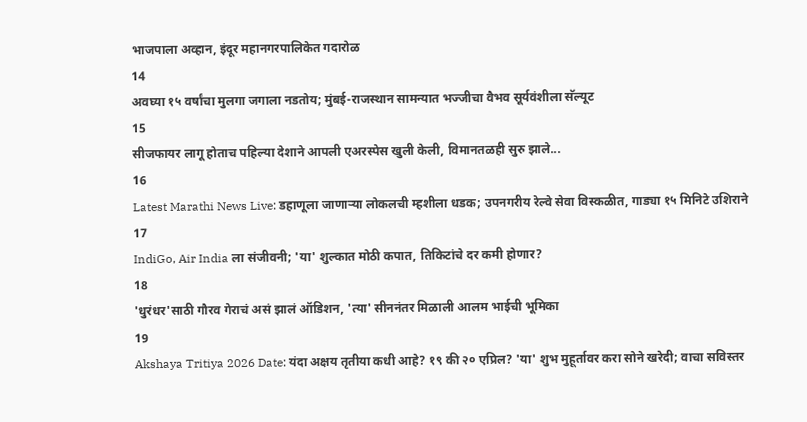भाजपाला अव्हान, इंदूर महानगरपालिकेत गदारोळ
14
अवघ्या १५ वर्षांचा मुलगा जगाला नडतोय; मुंबई-राजस्थान सामन्यात भज्जीचा वैभव सूर्यवंशीला सॅल्यूट
15
सीजफायर लागू होताच पहिल्या देशाने आपली एअरस्पेस खुली केली, विमानतळही सुरु झाले...
16
Latest Marathi News Live: डहाणूला जाणाऱ्या लोकलची म्हशीला धडक; उपनगरीय रेल्वे सेवा विस्कळीत, गाड्या १५ मिनिटे उशिराने
17
IndiGo, Air India ला संजीवनी; 'या' शुल्कात मोठी कपात, तिकिटांचे दर कमी होणार?
18
'धुरंधर'साठी गौरव गेराचं असं झालं ऑडिशन, 'त्या' सीननंतर मिळाली आलम भाईची भूमिका
19
Akshaya Tritiya 2026 Date: यंदा अक्षय तृतीया कधी आहे? १९ की २० एप्रिल? 'या' शुभ मुहूर्तावर करा सोने खरेदी; वाचा सविस्तर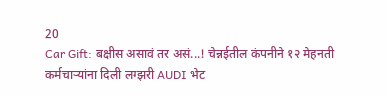20
Car Gift: बक्षीस असावं तर असं...! चेन्नईतील कंपनीने १२ मेहनती कर्मचाऱ्यांना दिली लग्झरी AUDI भेट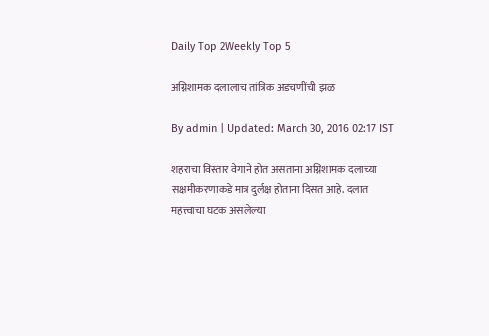Daily Top 2Weekly Top 5

अग्निशामक दलालाच तांत्रिक अडचणींची झळ

By admin | Updated: March 30, 2016 02:17 IST

शहराचा विस्तार वेगाने होत असताना अग्निशामक दलाच्या सक्षमीकरणाकडे मात्र दुर्लक्ष होताना दिसत आहे. दलात महत्त्वाचा घटक असलेल्या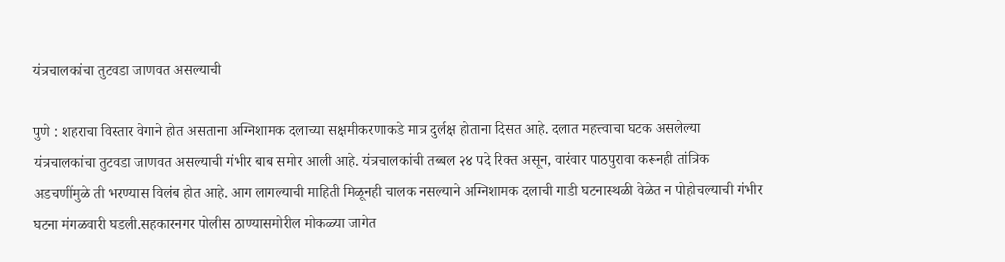यंत्रचालकांचा तुटवडा जाणवत असल्याची

पुणे : शहराचा विस्तार वेगाने होत असताना अग्निशामक दलाच्या सक्षमीकरणाकडे मात्र दुर्लक्ष होताना दिसत आहे. दलात महत्त्वाचा घटक असलेल्या यंत्रचालकांचा तुटवडा जाणवत असल्याची गंभीर बाब समोर आली आहे. यंत्रचालकांची तब्बल २४ पदे रिक्त असून, वारंवार पाठपुरावा करूनही तांत्रिक अडचणींमुळे ती भरण्यास विलंब होत आहे. आग लागल्याची माहिती मिळूनही चालक नसल्याने अग्निशामक दलाची गाडी घटनास्थळी वेळेत न पोहोचल्याची गंभीर घटना मंगळवारी घडली.सहकारनगर पोलीस ठाण्यासमोरील मोकळ्या जागेत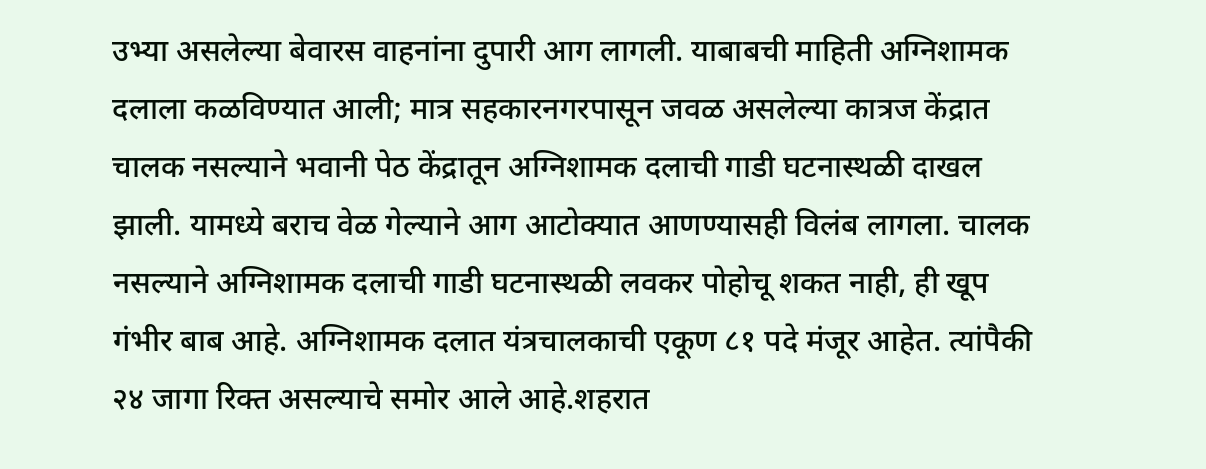उभ्या असलेल्या बेवारस वाहनांना दुपारी आग लागली. याबाबची माहिती अग्निशामक दलाला कळविण्यात आली; मात्र सहकारनगरपासून जवळ असलेल्या कात्रज केंद्रात चालक नसल्याने भवानी पेठ केंद्रातून अग्निशामक दलाची गाडी घटनास्थळी दाखल झाली. यामध्ये बराच वेळ गेल्याने आग आटोक्यात आणण्यासही विलंब लागला. चालक नसल्याने अग्निशामक दलाची गाडी घटनास्थळी लवकर पोहोचू शकत नाही, ही खूप गंभीर बाब आहे. अग्निशामक दलात यंत्रचालकाची एकूण ८१ पदे मंजूर आहेत. त्यांपैकी २४ जागा रिक्त असल्याचे समोर आले आहे.शहरात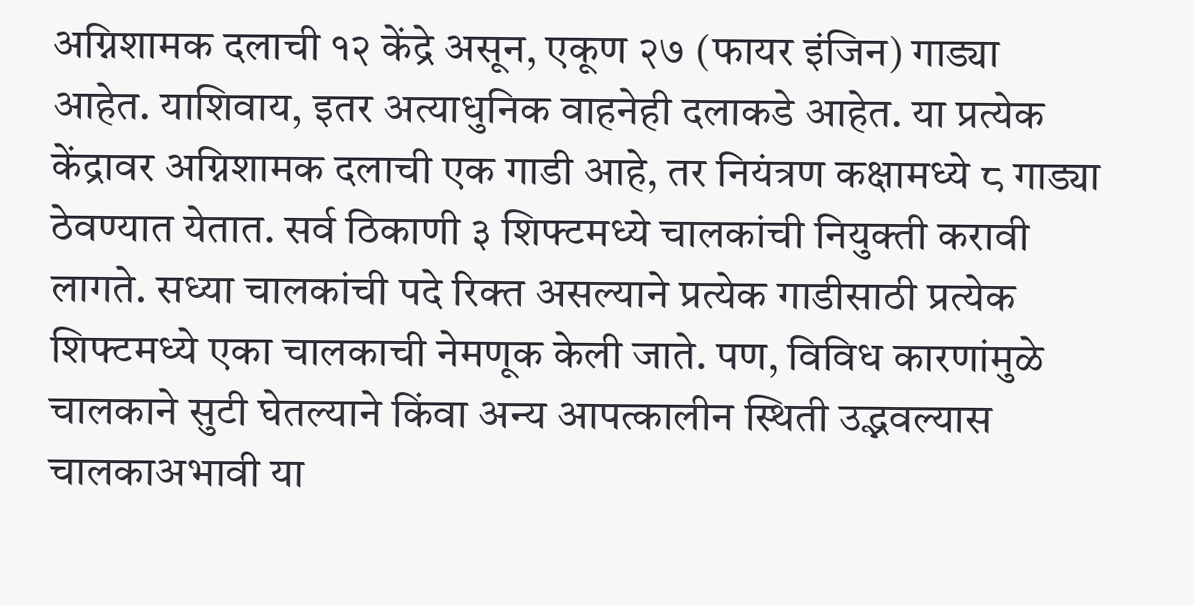अग्निशामक दलाची १२ केंद्रे असून, एकूण २७ (फायर इंजिन) गाड्या आहेत. याशिवाय, इतर अत्याधुनिक वाहनेही दलाकडे आहेत. या प्रत्येक केंद्रावर अग्निशामक दलाची एक गाडी आहे, तर नियंत्रण कक्षामध्ये ८ गाड्या ठेवण्यात येतात. सर्व ठिकाणी ३ शिफ्टमध्ये चालकांची नियुक्ती करावी लागते. सध्या चालकांची पदे रिक्त असल्याने प्रत्येक गाडीसाठी प्रत्येक शिफ्टमध्ये एका चालकाची नेमणूक केली जाते. पण, विविध कारणांमुळे चालकाने सुटी घेतल्याने किंवा अन्य आपत्कालीन स्थिती उद्भवल्यास चालकाअभावी या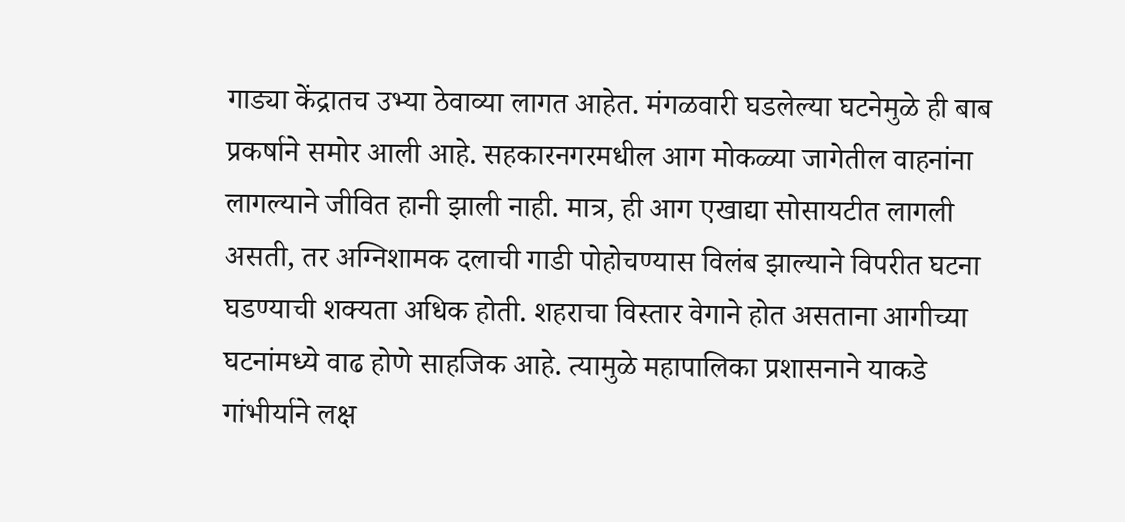गाड्या केंद्रातच उभ्या ठेवाव्या लागत आहेत. मंगळवारी घडलेल्या घटनेमुळे ही बाब प्रकर्षाने समोर आली आहे. सहकारनगरमधील आग मोकळ्या जागेतील वाहनांना लागल्याने जीवित हानी झाली नाही. मात्र, ही आग एखाद्या सोसायटीत लागली असती, तर अग्निशामक दलाची गाडी पोहोचण्यास विलंब झाल्याने विपरीत घटना घडण्याची शक्यता अधिक होती. शहराचा विस्तार वेगाने होत असताना आगीच्या घटनांमध्ये वाढ होणे साहजिक आहे. त्यामुळे महापालिका प्रशासनाने याकडे गांभीर्याने लक्ष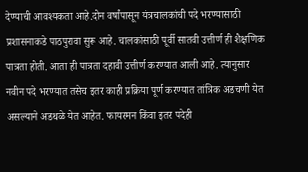देण्याची आवश्यकता आहे.दोन वर्षांपासून यंत्रचालकांची पदे भरण्यासाठी प्रशासनाकडे पाठपुरावा सुरू आहे. चालकांसाठी पूर्वी सातवी उत्तीर्ण ही शैक्षणिक पात्रता होती. आता ही पात्रता दहावी उत्तीर्ण करण्यात आली आहे. त्यानुसार नवीन पदे भरण्यात तसेच इतर काही प्रक्रिया पूर्ण करण्यात तांत्रिक अडचणी येत असल्याने अडथळे येत आहेत. फायरमन किंवा इतर पदेही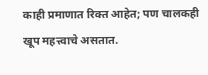काही प्रमाणात रिक्त आहेत; पण चालकही खूप महत्त्वाचे असतात.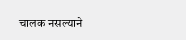चालक नसल्याने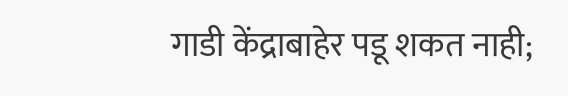गाडी केंद्राबाहेर पडू शकत नाही;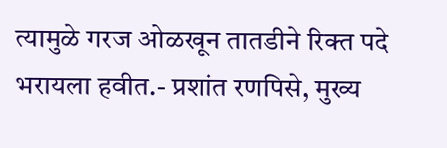त्यामुळे गरज ओळखून तातडीने रिक्त पदे भरायला हवीत.- प्रशांत रणपिसे, मुख्य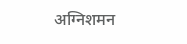अग्निशमन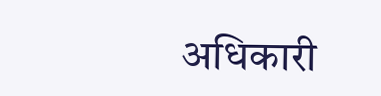अधिकारी